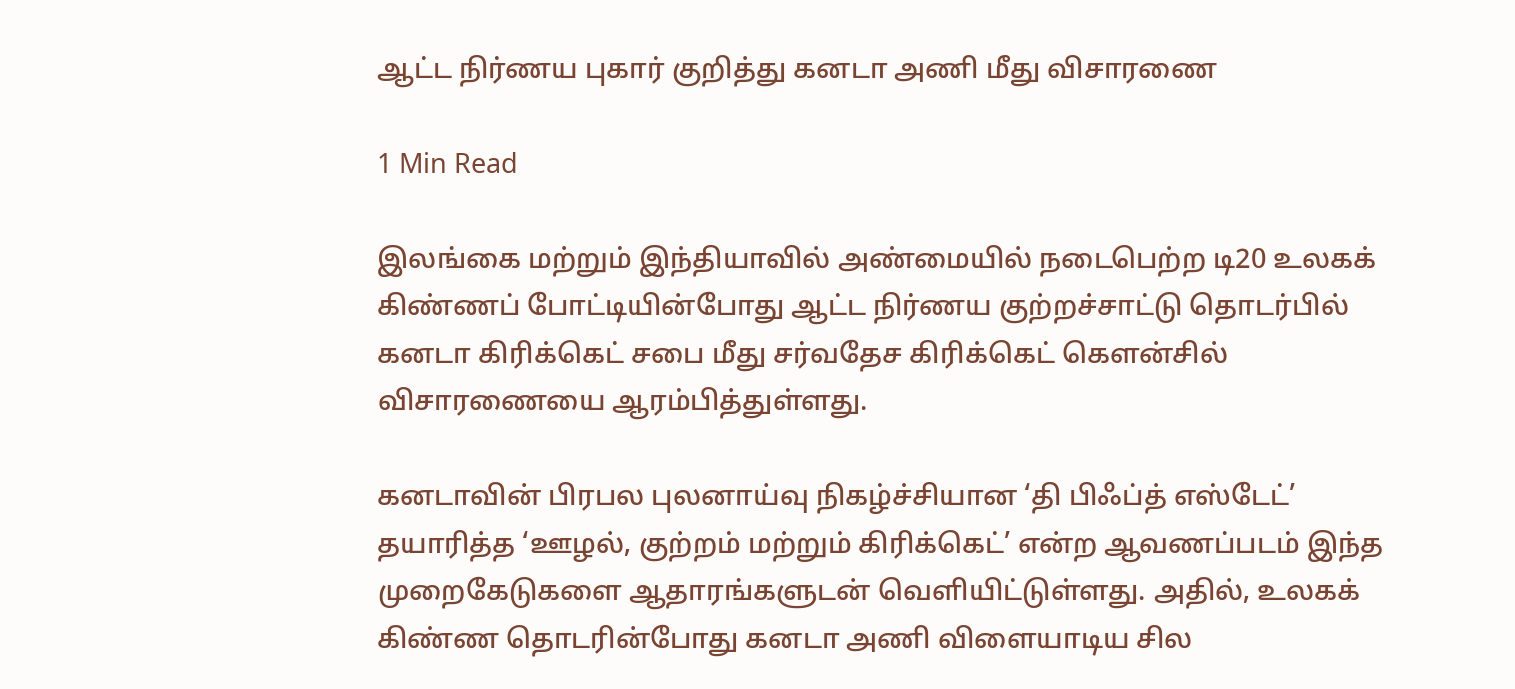ஆட்ட நிர்ணய புகார் குறித்து கனடா அணி மீது விசாரணை

1 Min Read

இலங்கை மற்றும் இந்தியாவில் அண்மையில் நடைபெற்ற டி20 உலகக் கிண்ணப் போட்டியின்போது ஆட்ட நிர்ணய குற்றச்சாட்டு தொடர்பில் கனடா கிரிக்கெட் சபை மீது சர்வதேச கிரிக்கெட் கௌன்சில் விசாரணையை ஆரம்பித்துள்ளது.

கனடாவின் பிரபல புலனாய்வு நிகழ்ச்சியான ‘தி பிஃப்த் எஸ்டேட்’ தயாரித்த ‘ஊழல், குற்றம் மற்றும் கிரிக்கெட்’ என்ற ஆவணப்படம் இந்த முறைகேடுகளை ஆதாரங்களுடன் வெளியிட்டுள்ளது. அதில், உலகக் கிண்ண தொடரின்போது கனடா அணி விளையாடிய சில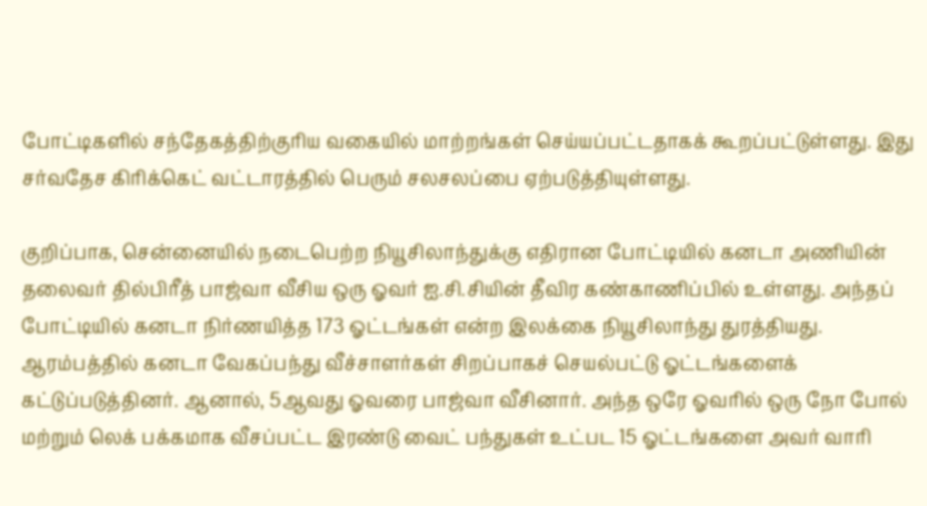போட்டிகளில் சந்தேகத்திற்குரிய வகையில் மாற்றங்கள் செய்யப்பட்டதாகக் கூறப்பட்டுள்ளது. இது சர்வதேச கிரிக்கெட் வட்டாரத்தில் பெரும் சலசலப்பை ஏற்படுத்தியுள்ளது.

குறிப்பாக, சென்னையில் நடைபெற்ற நியூசிலாந்துக்கு எதிரான போட்டியில் கனடா அணியின் தலைவர் தில்பிரீத் பாஜ்வா வீசிய ஒரு ஓவர் ஐ.சி.சியின் தீவிர கண்காணிப்பில் உள்ளது. அந்தப் போட்டியில் கனடா நிர்ணயித்த 173 ஓட்டங்கள் என்ற இலக்கை நியூசிலாந்து துரத்தியது. ஆரம்பத்தில் கனடா வேகப்பந்து வீச்சாளர்கள் சிறப்பாகச் செயல்பட்டு ஓட்டங்களைக் கட்டுப்படுத்தினர். ஆனால், 5ஆவது ஓவரை பாஜ்வா வீசினார். அந்த ஒரே ஓவரில் ஒரு நோ போல் மற்றும் லெக் பக்கமாக வீசப்பட்ட இரண்டு வைட் பந்துகள் உட்பட 15 ஓட்டங்களை அவர் வாரி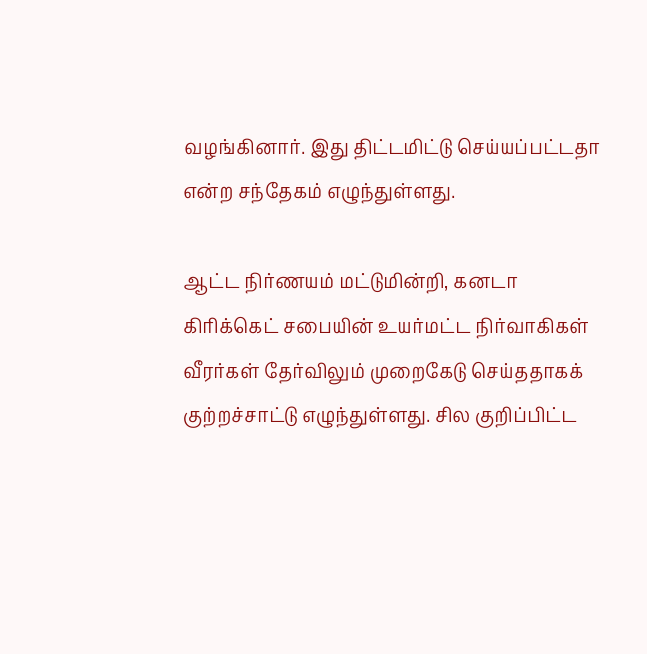வழங்கினார். இது திட்டமிட்டு செய்யப்பட்டதா என்ற சந்தேகம் எழுந்துள்ளது.

ஆட்ட நிர்ணயம் மட்டுமின்றி, கனடா கிரிக்கெட் சபையின் உயர்மட்ட நிர்வாகிகள் வீரர்கள் தேர்விலும் முறைகேடு செய்ததாகக் குற்றச்சாட்டு எழுந்துள்ளது. சில குறிப்பிட்ட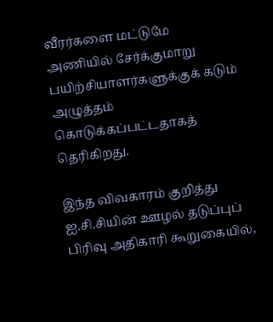வீரர்களை மட்டுமே அணியில் சேர்க்குமாறு பயிற்சியாளர்களுக்குக் கடும் அழுத்தம் கொடுக்கப்பட்டதாகத் தெரிகிறது.

இந்த விவகாரம் குறித்து ஐ.சி.சியின் ஊழல் தடுப்புப் பிரிவு அதிகாரி கூறுகையில்,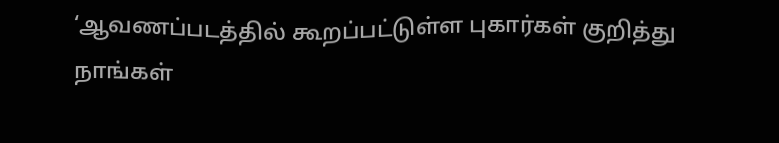‘ஆவணப்படத்தில் கூறப்பட்டுள்ள புகார்கள் குறித்து நாங்கள்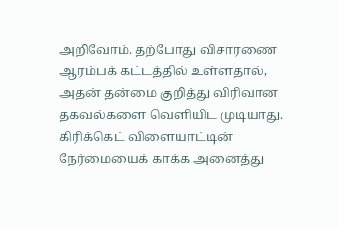அறிவோம். தற்போது விசாரணை ஆரம்பக் கட்டத்தில் உள்ளதால், அதன் தன்மை குறித்து விரிவான தகவல்களை வெளியிட முடியாது. கிரிக்கெட் விளையாட்டின் நேர்மையைக் காக்க அனைத்து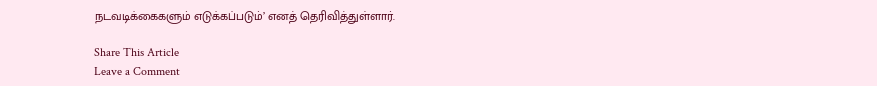நடவடிக்கைகளும் எடுக்கப்படும்’ எனத் தெரிவித்துள்ளார்.

Share This Article
Leave a Comment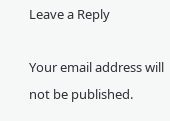Leave a Reply

Your email address will not be published.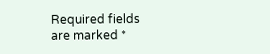Required fields are marked *